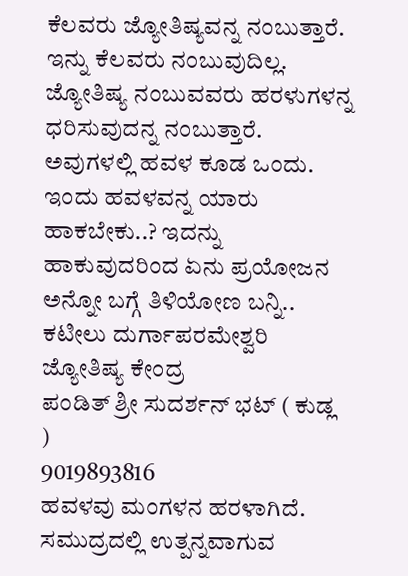ಕೆಲವರು ಜ್ಯೋತಿಷ್ಯವನ್ನ ನಂಬುತ್ತಾರೆ. ಇನ್ನು ಕೆಲವರು ನಂಬುವುದಿಲ್ಲ. ಜ್ಯೋತಿಷ್ಯ ನಂಬುವವರು ಹರಳುಗಳನ್ನ ಧರಿಸುವುದನ್ನ ನಂಬುತ್ತಾರೆ. ಅವುಗಳಲ್ಲಿ ಹವಳ ಕೂಡ ಒಂದು. ಇಂದು ಹವಳವನ್ನ ಯಾರು ಹಾಕಬೇಕು..? ಇದನ್ನು ಹಾಕುವುದರಿಂದ ಏನು ಪ್ರಯೋಜನ ಅನ್ನೋ ಬಗ್ಗೆ ತಿಳಿಯೋಣ ಬನ್ನಿ..
ಕಟೀಲು ದುರ್ಗಾಪರಮೇಶ್ವರಿ ಜ್ಯೋತಿಷ್ಯ ಕೇಂದ್ರ
ಪಂಡಿತ್ ಶ್ರೀ ಸುದರ್ಶನ್ ಭಟ್ ( ಕುಡ್ಲ )
9019893816
ಹವಳವು ಮಂಗಳನ ಹರಳಾಗಿದೆ. ಸಮುದ್ರದಲ್ಲಿ ಉತ್ಪನ್ನವಾಗುವ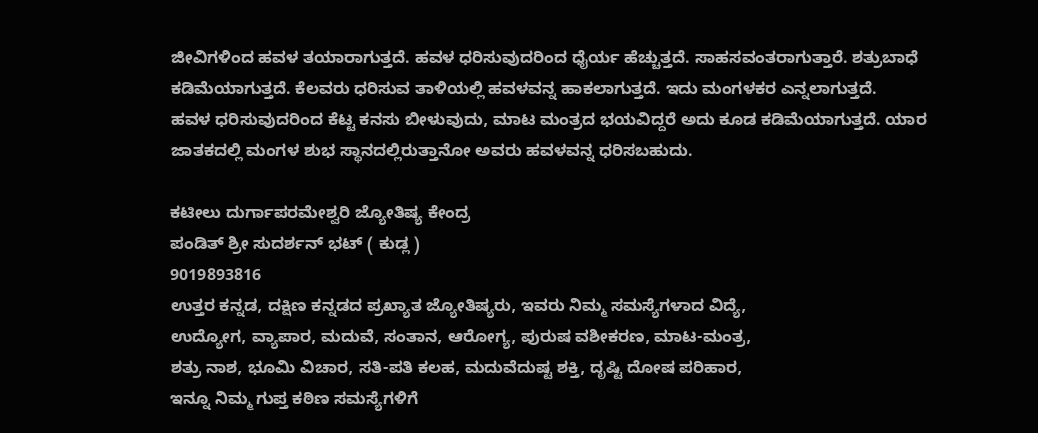ಜೀವಿಗಳಿಂದ ಹವಳ ತಯಾರಾಗುತ್ತದೆ. ಹವಳ ಧರಿಸುವುದರಿಂದ ಧೈರ್ಯ ಹೆಚ್ಚುತ್ತದೆ. ಸಾಹಸವಂತರಾಗುತ್ತಾರೆ. ಶತ್ರುಬಾಧೆ ಕಡಿಮೆಯಾಗುತ್ತದೆ. ಕೆಲವರು ಧರಿಸುವ ತಾಳಿಯಲ್ಲಿ ಹವಳವನ್ನ ಹಾಕಲಾಗುತ್ತದೆ. ಇದು ಮಂಗಳಕರ ಎನ್ನಲಾಗುತ್ತದೆ.
ಹವಳ ಧರಿಸುವುದರಿಂದ ಕೆಟ್ಟ ಕನಸು ಬೀಳುವುದು, ಮಾಟ ಮಂತ್ರದ ಭಯವಿದ್ದರೆ ಅದು ಕೂಡ ಕಡಿಮೆಯಾಗುತ್ತದೆ. ಯಾರ ಜಾತಕದಲ್ಲಿ ಮಂಗಳ ಶುಭ ಸ್ಥಾನದಲ್ಲಿರುತ್ತಾನೋ ಅವರು ಹವಳವನ್ನ ಧರಿಸಬಹುದು.

ಕಟೀಲು ದುರ್ಗಾಪರಮೇಶ್ವರಿ ಜ್ಯೋತಿಷ್ಯ ಕೇಂದ್ರ
ಪಂಡಿತ್ ಶ್ರೀ ಸುದರ್ಶನ್ ಭಟ್ ( ಕುಡ್ಲ )
9019893816
ಉತ್ತರ ಕನ್ನಡ, ದಕ್ಷಿಣ ಕನ್ನಡದ ಪ್ರಖ್ಯಾತ ಜ್ಯೋತಿಷ್ಯರು, ಇವರು ನಿಮ್ಮ ಸಮಸ್ಯೆಗಳಾದ ವಿದ್ಯೆ,
ಉದ್ಯೋಗ, ವ್ಯಾಪಾರ, ಮದುವೆ, ಸಂತಾನ, ಆರೋಗ್ಯ, ಪುರುಷ ವಶೀಕರಣ, ಮಾಟ-ಮಂತ್ರ,
ಶತ್ರು ನಾಶ, ಭೂಮಿ ವಿಚಾರ, ಸತಿ-ಪತಿ ಕಲಹ, ಮದುವೆದುಷ್ಟ ಶಕ್ತಿ, ದೃಷ್ಟಿ ದೋಷ ಪರಿಹಾರ,
ಇನ್ನೂ ನಿಮ್ಮ ಗುಪ್ತ ಕಠಿಣ ಸಮಸ್ಯೆಗಳಿಗೆ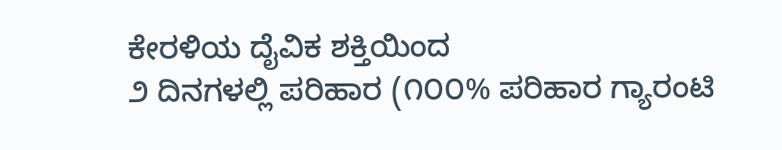ಕೇರಳಿಯ ದೈವಿಕ ಶಕ್ತಿಯಿಂದ
೨ ದಿನಗಳಲ್ಲಿ ಪರಿಹಾರ (೧೦೦% ಪರಿಹಾರ ಗ್ಯಾರಂಟಿ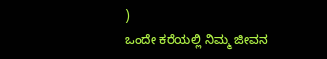)
ಒಂದೇ ಕರೆಯಲ್ಲಿ ನಿಮ್ಮ ಜೀವನ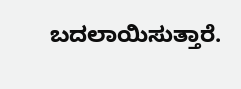ಬದಲಾಯಿಸುತ್ತಾರೆ.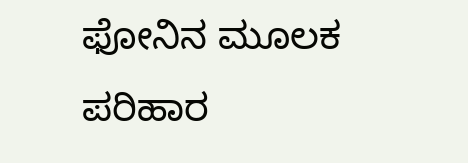ಫೋನಿನ ಮೂಲಕ ಪರಿಹಾರ